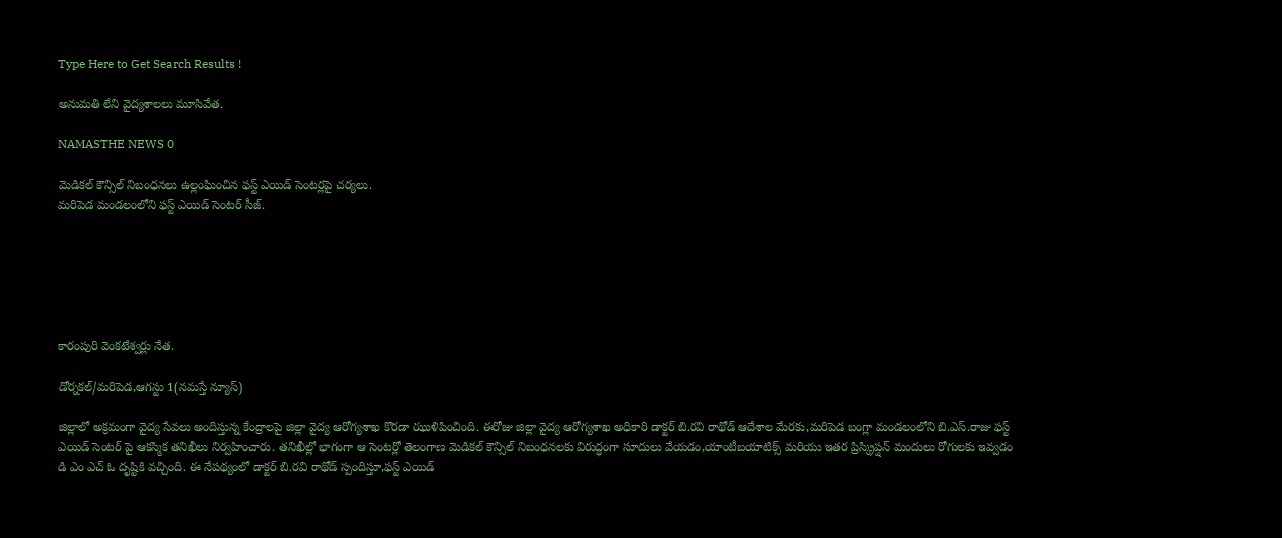Type Here to Get Search Results !

అనుమతి లేని వైద్యశాలలు మూసివేత.

NAMASTHE NEWS 0

మెడికల్ కౌన్సిల్ నిబంధనలు ఉల్లంఘించిన ఫస్ట్ ఎయిడ్ సెంటర్లపై చర్యలు.
మరిపెడ మండలంలోని ఫస్ట్ ఎయిడ్ సెంటర్ సీజ్.






కారంపురి వెంకటేశ్వర్లు నేత.

డోర్నకల్/మరిపెడ,ఆగస్టు 1(నమస్తే న్యూస్)

జిల్లాలో అక్రమంగా వైద్య సేవలు అందిస్తున్న కేంద్రాలపై జిల్లా వైద్య ఆరోగ్యశాఖ కొరడా ఝుళిపించింది. ఈరోజు జిల్లా వైద్య ఆరోగ్యశాఖ అధికారి డాక్టర్ బి.రవి రాథోడ్ ఆదేశాల మేరకు,మరిపెడ బంగ్లా మండలంలోని బి.ఎస్.రాజు ఫస్ట్ ఎయిడ్ సెంటర్ పై ఆకస్మిక తనిఖీలు నిర్వహించారు. తనిఖీల్లో భాగంగా ఆ సెంటర్లో తెలంగాణ మెడికల్ కౌన్సిల్ నిబంధనలకు విరుద్ధంగా సూదులు వేయడం,యాంటీబయాటిక్స్ మరియు ఇతర ప్రిస్క్రిప్షన్ మందులు రోగులకు ఇవ్వడం డి ఎం ఎచ్ ఓ దృష్టికి వచ్చింది. ఈ నేపథ్యంలో డాక్టర్ బి.రవి రాథోడ్ స్పందిస్తూ,ఫస్ట్ ఎయిడ్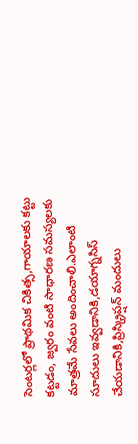సెంటర్లలో ప్రాథమిక చికిత్స,గాయాలకు కట్టు కట్టడం, జ్వరం వంటి సాధారణ సమస్యలకు మాత్రమే సేవలు అందించాలి.ఎలాంటి సూదులు ఇవ్వడానికి,డయాగ్నసిస్ చేయడానికి,ప్రిస్క్రిప్షన్ మందులు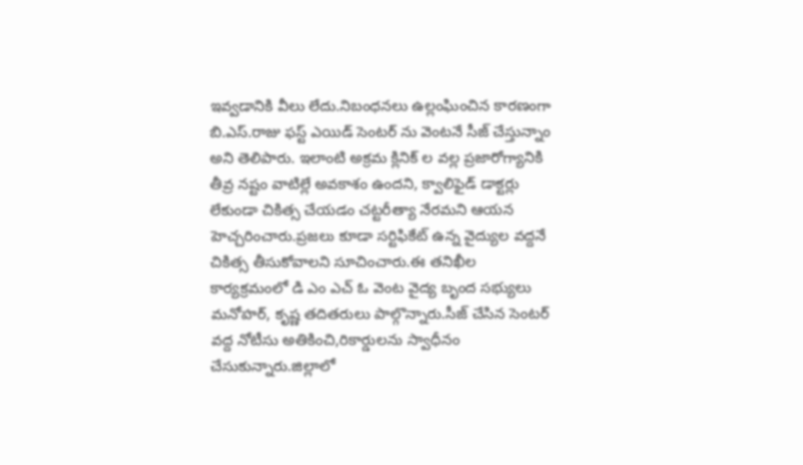ఇవ్వడానికి వీలు లేదు.నిబంధనలు ఉల్లంఘించిన కారణంగా బి.ఎస్.రాజు ఫస్ట్ ఎయిడ్ సెంటర్ ను వెంటనే సీజ్ చేస్తున్నాం అని తెలిపారు. ఇలాంటి అక్రమ క్లినిక్ ల వల్ల ప్రజారోగ్యానికి తీవ్ర నష్టం వాటిల్లే అవకాశం ఉందని, క్వాలిఫైడ్ డాక్టర్లు లేకుండా చికిత్స చేయడం చట్టరీత్యా నేరమని ఆయన హెచ్చరించారు.ప్రజలు కూడా సర్టిఫికేట్ ఉన్న వైద్యుల వద్దనే చికిత్స తీసుకోవాలని సూచించారు.ఈ తనిఖీల కార్యక్రమంలో డి ఎం ఎచ్ ఓ వెంట వైద్య బృంద సభ్యులు మనోహర్, కృష్ణ తదితరులు పాల్గొన్నారు.సీజ్ చేసిన సెంటర్ వద్ద నోటీసు అతికించి,రికార్డులను స్వాధీనం చేసుకున్నారు.జిల్లాలో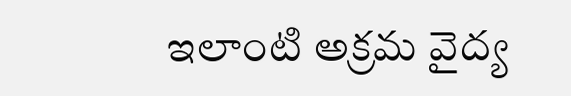ఇలాంటి అక్రమ వైద్య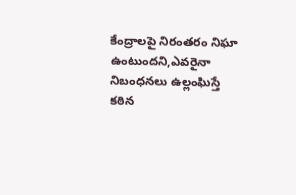కేంద్రాలపై నిరంతరం నిఘా ఉంటుందని,ఎవరైనా నిబంధనలు ఉల్లంఘిస్తే కఠిన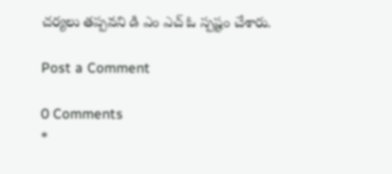చర్యలు తప్పవని డి ఎం ఎచ్ ఓ స్పష్టం చేశారు.

Post a Comment

0 Comments
*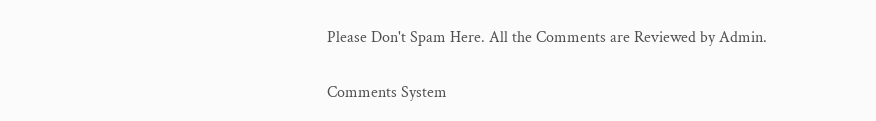Please Don't Spam Here. All the Comments are Reviewed by Admin.

Comments System